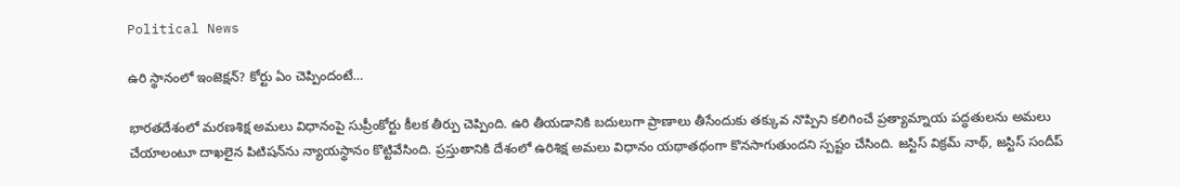Political News

ఉరి స్థానంలో ఇంజెక్షన్? కోర్టు ఏం చెప్పిందంటే…

భారతదేశంలో మరణశిక్ష అమలు విధానంపై సుప్రీంకోర్టు కీలక తీర్పు చెప్పింది. ఉరి తీయడానికి బదులుగా ప్రాణాలు తీసేందుకు తక్కువ నొప్పిని కలిగించే ప్రత్యామ్నాయ పద్ధతులను అమలు చేయాలంటూ దాఖలైన పిటిషన్‌ను న్యాయస్థానం కొట్టివేసింది. ప్రస్తుతానికి దేశంలో ఉరిశిక్ష అమలు విధానం యథాతథంగా కొనసాగుతుందని స్పష్టం చేసింది. జస్టిస్ విక్రమ్ నాథ్, జస్టిస్ సందీప్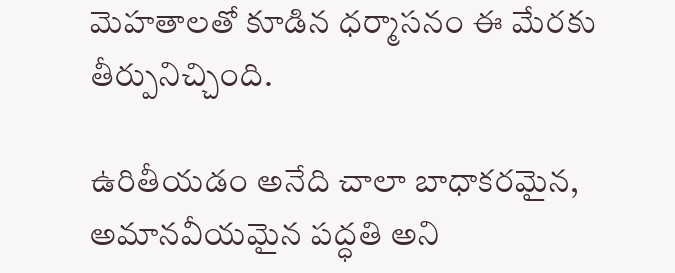మెహతాలతో కూడిన ధర్మాసనం ఈ మేరకు తీర్పునిచ్చింది.

ఉరితీయడం అనేది చాలా బాధాకరమైన, అమానవీయమైన పద్ధతి అని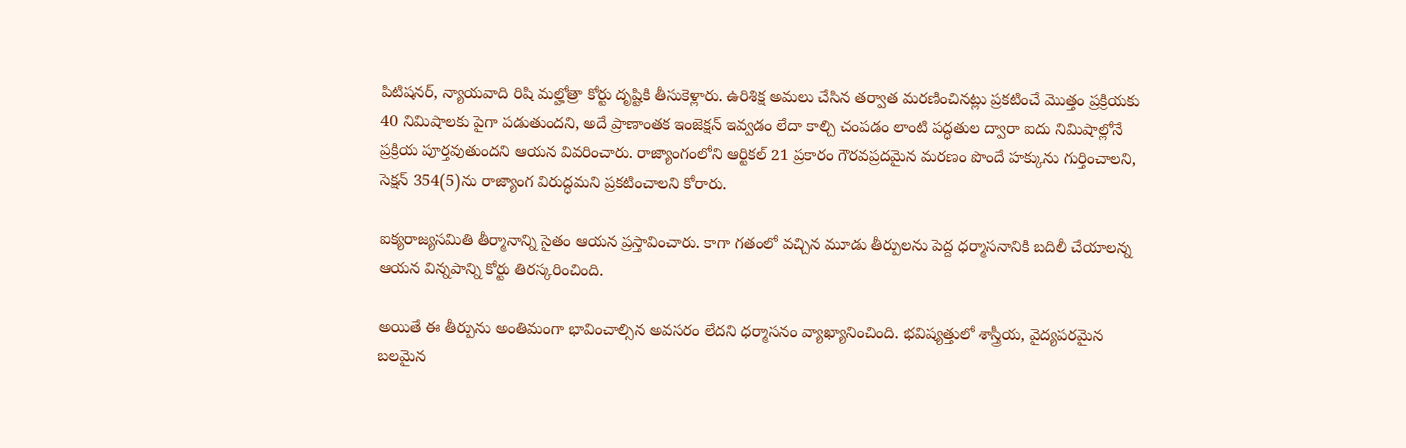పిటిషనర్, న్యాయవాది రిషి మల్హోత్రా కోర్టు దృష్టికి తీసుకెళ్లారు. ఉరిశిక్ష అమలు చేసిన తర్వాత మరణించినట్లు ప్రకటించే మొత్తం ప్రక్రియకు 40 నిమిషాలకు పైగా పడుతుందని, అదే ప్రాణాంతక ఇంజెక్షన్ ఇవ్వడం లేదా కాల్చి చంపడం లాంటి పద్ధతుల ద్వారా ఐదు నిమిషాల్లోనే ప్రక్రియ పూర్తవుతుందని ఆయన వివరించారు. రాజ్యాంగంలోని ఆర్టికల్ 21 ప్రకారం గౌరవప్రదమైన మరణం పొందే హక్కును గుర్తించాలని, సెక్షన్ 354(5)ను రాజ్యాంగ విరుద్ధమని ప్రకటించాలని కోరారు.

ఐక్యరాజ్యసమితి తీర్మానాన్ని సైతం ఆయన ప్రస్తావించారు. కాగా గతంలో వచ్చిన మూడు తీర్పులను పెద్ద ధర్మాసనానికి బదిలీ చేయాలన్న ఆయన విన్నపాన్ని కోర్టు తిరస్కరించింది.

అయితే ఈ తీర్పును అంతిమంగా భావించాల్సిన అవసరం లేదని ధర్మాసనం వ్యాఖ్యానించింది. భవిష్యత్తులో శాస్త్రీయ, వైద్యపరమైన బలమైన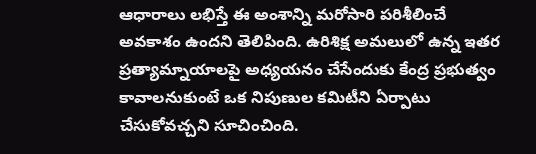ఆధారాలు లభిస్తే ఈ అంశాన్ని మరోసారి పరిశీలించే అవకాశం ఉందని తెలిపింది. ఉరిశిక్ష అమలులో ఉన్న ఇతర ప్రత్యామ్నాయాలపై అధ్యయనం చేసేందుకు కేంద్ర ప్రభుత్వం కావాలనుకుంటే ఒక నిపుణుల కమిటీని ఏర్పాటు చేసుకోవచ్చని సూచించింది.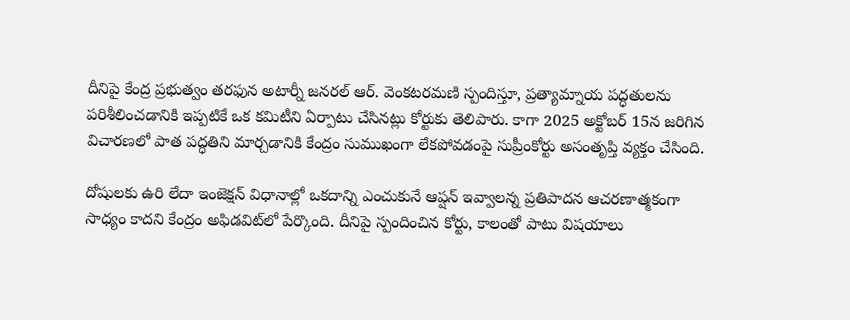దీనిపై కేంద్ర ప్రభుత్వం తరఫున అటార్నీ జనరల్ ఆర్. వెంకటరమణి స్పందిస్తూ, ప్రత్యామ్నాయ పద్ధతులను పరిశీలించడానికి ఇప్పటికే ఒక కమిటీని ఏర్పాటు చేసినట్లు కోర్టుకు తెలిపారు. కాగా 2025 అక్టోబర్ 15న జరిగిన విచారణలో పాత పద్ధతిని మార్చడానికి కేంద్రం సుముఖంగా లేకపోవడంపై సుప్రీంకోర్టు అసంతృప్తి వ్యక్తం చేసింది.

దోషులకు ఉరి లేదా ఇంజెక్షన్ విధానాల్లో ఒకదాన్ని ఎంచుకునే ఆప్షన్ ఇవ్వాలన్న ప్రతిపాదన ఆచరణాత్మకంగా సాధ్యం కాదని కేంద్రం అఫిడవిట్‌లో పేర్కొంది. దీనిపై స్పందించిన కోర్టు, కాలంతో పాటు విషయాలు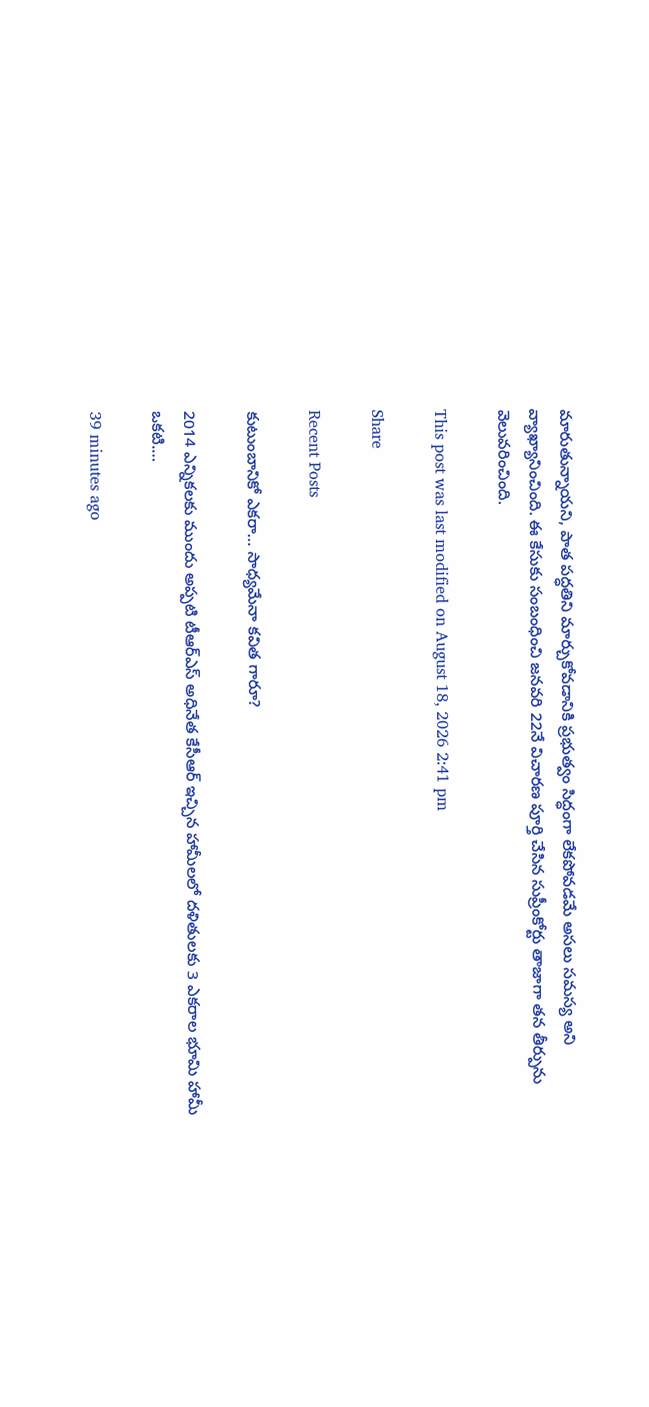మారుతున్నాయని, పాత పద్ధతిని మార్చుకోవడానికి ప్రభుత్వం సిద్ధంగా లేకపోవడమే అసలు సమస్య అని వ్యాఖ్యానించింది. ఈ కేసుకు సంబంధించి జనవరి 22నే విచారణ పూర్తి చేసిన సుప్రీంకోర్టు తాజాగా తన తీర్పును వెలువరించింది.

This post was last modified on August 18, 2026 2:41 pm

Share

Recent Posts

కుటుంబానికో ఎకరా… సాధ్యమేనా కవిత గారూ?

2014 ఎన్నికలకు ముందు అప్పటి టీఆర్ఎస్ అధినేత కేసీఆర్ ఇచ్చిన హామీలలో దళితులకు 3 ఎకరాల భూమి హామీ ఒకటి.…

39 minutes ago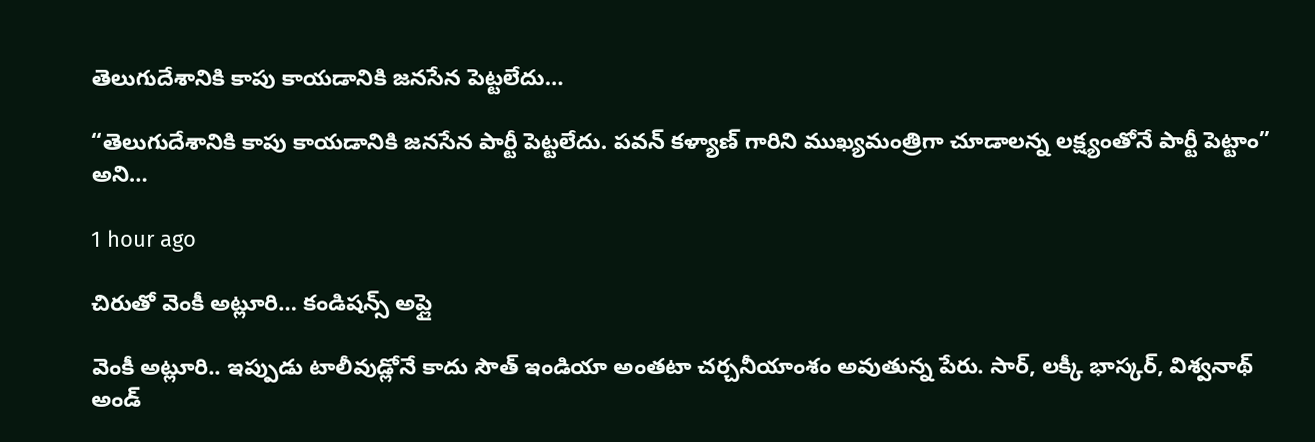తెలుగుదేశానికి కాపు కాయడానికి జనసేన పెట్టలేదు…

“తెలుగుదేశానికి కాపు కాయడానికి జనసేన పార్టీ పెట్టలేదు. పవన్ కళ్యాణ్ గారిని ముఖ్యమంత్రిగా చూడాలన్న లక్ష్యంతోనే పార్టీ పెట్టాం” అని…

1 hour ago

చిరుతో వెంకీ అట్లూరి… కండిషన్స్ అప్లై

వెంకీ అట్లూరి.. ఇప్పుడు టాలీవుడ్లోనే కాదు సౌత్ ఇండియా అంతటా చర్చనీయాంశం అవుతున్న పేరు. సార్, లక్కీ భాస్కర్, విశ్వనాథ్ అండ్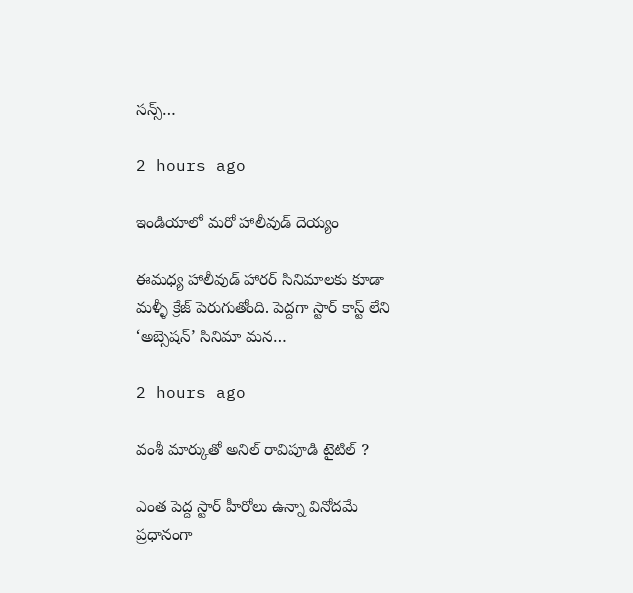సన్స్…

2 hours ago

ఇండియాలో మరో హాలీవుడ్ దెయ్యం

ఈమధ్య హాలీవుడ్ హారర్ సినిమాలకు కూడా మళ్ళీ క్రేజ్ పెరుగుతోంది. పెద్దగా స్టార్ కాస్ట్ లేని ‘అబ్సెషన్’ సినిమా మన…

2 hours ago

వంశీ మార్కుతో అనిల్ రావిపూడి టైటిల్ ?

ఎంత పెద్ద స్టార్ హీరోలు ఉన్నా వినోదమే ప్రధానంగా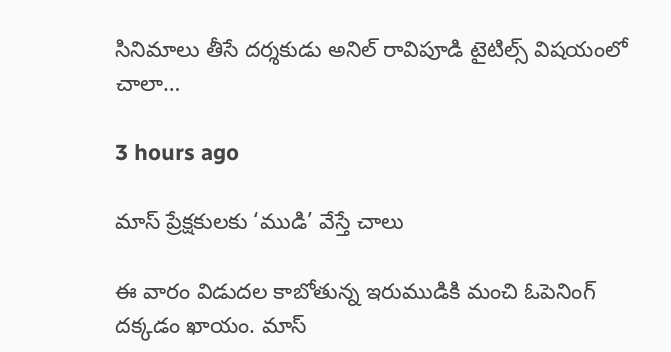సినిమాలు తీసే దర్శకుడు అనిల్ రావిపూడి టైటిల్స్ విషయంలో చాలా…

3 hours ago

మాస్ ప్రేక్షకులకు ‘ముడి’ వేస్తే చాలు

ఈ వారం విడుదల కాబోతున్న ఇరుముడికి మంచి ఓపెనింగ్ దక్కడం ఖాయం. మాస్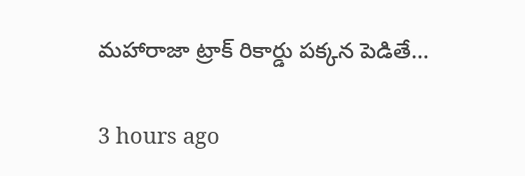మహారాజా ట్రాక్ రికార్డు పక్కన పెడితే…

3 hours ago